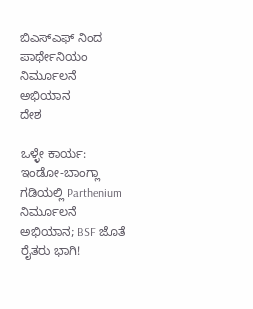ಬಿಎಸ್ಎಫ್ ನಿಂದ ಪಾರ್ಥೇನಿಯಂ ನಿರ್ಮೂಲನೆ ಅಭಿಯಾನ
ದೇಶ

ಒಳ್ಳೇ ಕಾರ್ಯ: ಇಂಡೋ-ಬಾಂಗ್ಲಾ ಗಡಿಯಲ್ಲಿ Parthenium ನಿರ್ಮೂಲನೆ ಅಭಿಯಾನ; BSF ಜೊತೆ ರೈತರು ಭಾಗಿ!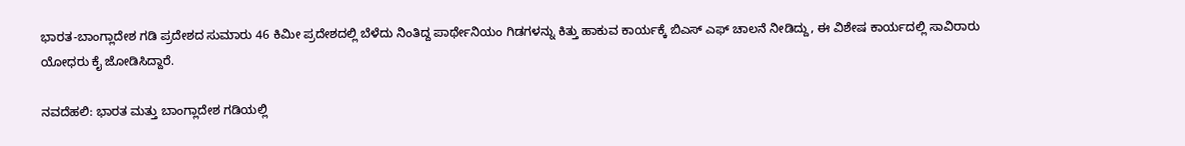ಭಾರತ-ಬಾಂಗ್ಲಾದೇಶ ಗಡಿ ಪ್ರದೇಶದ ಸುಮಾರು 46 ಕಿಮೀ ಪ್ರದೇಶದಲ್ಲಿ ಬೆಳೆದು ನಿಂತಿದ್ದ ಪಾರ್ಥೇನಿಯಂ ಗಿಡಗಳನ್ನು ಕಿತ್ತು ಹಾಕುವ ಕಾರ್ಯಕ್ಕೆ ಬಿಎಸ್ ಎಫ್ ಚಾಲನೆ ನೀಡಿದ್ದು, ಈ ವಿಶೇಷ ಕಾರ್ಯದಲ್ಲಿ ಸಾವಿರಾರು ಯೋಧರು ಕೈ ಜೋಡಿಸಿದ್ದಾರೆ.

ನವದೆಹಲಿ: ಭಾರತ ಮತ್ತು ಬಾಂಗ್ಲಾದೇಶ ಗಡಿಯಲ್ಲಿ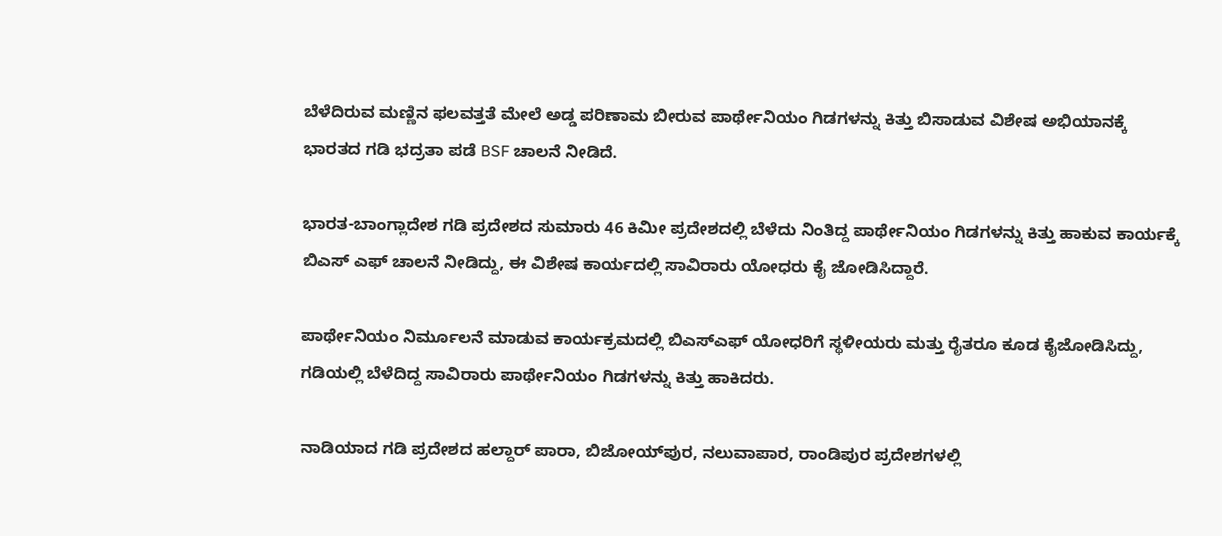ಬೆಳೆದಿರುವ ಮಣ್ಣಿನ ಫಲವತ್ತತೆ ಮೇಲೆ ಅಡ್ಡ ಪರಿಣಾಮ ಬೀರುವ ಪಾರ್ಥೇನಿಯಂ ಗಿಡಗಳನ್ನು ಕಿತ್ತು ಬಿಸಾಡುವ ವಿಶೇಷ ಅಭಿಯಾನಕ್ಕೆ ಭಾರತದ ಗಡಿ ಭದ್ರತಾ ಪಡೆ BSF ಚಾಲನೆ ನೀಡಿದೆ.

ಭಾರತ-ಬಾಂಗ್ಲಾದೇಶ ಗಡಿ ಪ್ರದೇಶದ ಸುಮಾರು 46 ಕಿಮೀ ಪ್ರದೇಶದಲ್ಲಿ ಬೆಳೆದು ನಿಂತಿದ್ದ ಪಾರ್ಥೇನಿಯಂ ಗಿಡಗಳನ್ನು ಕಿತ್ತು ಹಾಕುವ ಕಾರ್ಯಕ್ಕೆ ಬಿಎಸ್ ಎಫ್ ಚಾಲನೆ ನೀಡಿದ್ದು, ಈ ವಿಶೇಷ ಕಾರ್ಯದಲ್ಲಿ ಸಾವಿರಾರು ಯೋಧರು ಕೈ ಜೋಡಿಸಿದ್ದಾರೆ.

ಪಾರ್ಥೇನಿಯಂ ನಿರ್ಮೂಲನೆ ಮಾಡುವ ಕಾರ್ಯಕ್ರಮದಲ್ಲಿ ಬಿಎಸ್ಎಫ್ ಯೋಧರಿಗೆ ಸ್ಥಳೀಯರು ಮತ್ತು ರೈತರೂ ಕೂಡ ಕೈಜೋಡಿಸಿದ್ದು, ಗಡಿಯಲ್ಲಿ ಬೆಳೆದಿದ್ದ ಸಾವಿರಾರು ಪಾರ್ಥೇನಿಯಂ ಗಿಡಗಳನ್ನು ಕಿತ್ತು ಹಾಕಿದರು.

ನಾಡಿಯಾದ ಗಡಿ ಪ್ರದೇಶದ ಹಲ್ದಾರ್ ಪಾರಾ, ಬಿಜೋಯ್‌ಪುರ, ನಲುವಾಪಾರ, ರಾಂಡಿಪುರ ಪ್ರದೇಶಗಳಲ್ಲಿ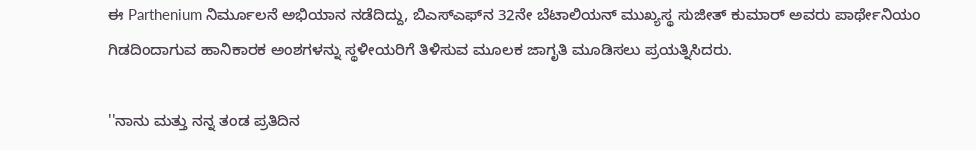ಈ Parthenium ನಿರ್ಮೂಲನೆ ಅಭಿಯಾನ ನಡೆದಿದ್ದು, ಬಿಎಸ್‌ಎಫ್‌ನ 32ನೇ ಬೆಟಾಲಿಯನ್ ಮುಖ್ಯಸ್ಥ ಸುಜೀತ್ ಕುಮಾರ್ ಅವರು ಪಾರ್ಥೇನಿಯಂ ಗಿಡದಿಂದಾಗುವ ಹಾನಿಕಾರಕ ಅಂಶಗಳನ್ನು ಸ್ಥಳೀಯರಿಗೆ ತಿಳಿಸುವ ಮೂಲಕ ಜಾಗೃತಿ ಮೂಡಿಸಲು ಪ್ರಯತ್ನಿಸಿದರು.

''ನಾನು ಮತ್ತು ನನ್ನ ತಂಡ ಪ್ರತಿದಿನ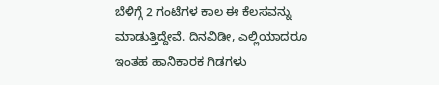ಬೆಳಿಗ್ಗೆ 2 ಗಂಟೆಗಳ ಕಾಲ ಈ ಕೆಲಸವನ್ನು ಮಾಡುತ್ತಿದ್ದೇವೆ. ದಿನವಿಡೀ, ಎಲ್ಲಿಯಾದರೂ ಇಂತಹ ಹಾನಿಕಾರಕ ಗಿಡಗಳು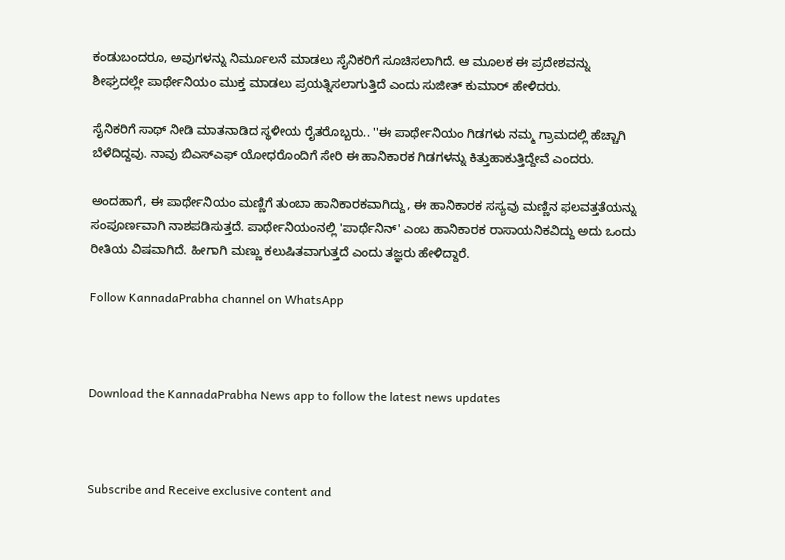ಕಂಡುಬಂದರೂ, ಅವುಗಳನ್ನು ನಿರ್ಮೂಲನೆ ಮಾಡಲು ಸೈನಿಕರಿಗೆ ಸೂಚಿಸಲಾಗಿದೆ. ಆ ಮೂಲಕ ಈ ಪ್ರದೇಶವನ್ನು ಶೀಘ್ರದಲ್ಲೇ ಪಾರ್ಥೇನಿಯಂ ಮುಕ್ತ ಮಾಡಲು ಪ್ರಯತ್ನಿಸಲಾಗುತ್ತಿದೆ ಎಂದು ಸುಜೀತ್ ಕುಮಾರ್ ಹೇಳಿದರು.

ಸೈನಿಕರಿಗೆ ಸಾಥ್ ನೀಡಿ ಮಾತನಾಡಿದ ಸ್ಥಳೀಯ ರೈತರೊಬ್ಬರು.. ''ಈ ಪಾರ್ಥೇನಿಯಂ ಗಿಡಗಳು ನಮ್ಮ ಗ್ರಾಮದಲ್ಲಿ ಹೆಚ್ಚಾಗಿ ಬೆಳೆದಿದ್ದವು. ನಾವು ಬಿಎಸ್ಎಫ್ ಯೋಧರೊಂದಿಗೆ ಸೇರಿ ಈ ಹಾನಿಕಾರಕ ಗಿಡಗಳನ್ನು ಕಿತ್ತುಹಾಕುತ್ತಿದ್ದೇವೆ ಎಂದರು.

ಅಂದಹಾಗೆ, ಈ ಪಾರ್ಥೇನಿಯಂ ಮಣ್ಣಿಗೆ ತುಂಬಾ ಹಾನಿಕಾರಕವಾಗಿದ್ದು, ಈ ಹಾನಿಕಾರಕ ಸಸ್ಯವು ಮಣ್ಣಿನ ಫಲವತ್ತತೆಯನ್ನು ಸಂಪೂರ್ಣವಾಗಿ ನಾಶಪಡಿಸುತ್ತದೆ. ಪಾರ್ಥೇನಿಯಂನಲ್ಲಿ 'ಪಾರ್ಥೆನಿನ್' ಎಂಬ ಹಾನಿಕಾರಕ ರಾಸಾಯನಿಕವಿದ್ದು ಅದು ಒಂದು ರೀತಿಯ ವಿಷವಾಗಿದೆ. ಹೀಗಾಗಿ ಮಣ್ಣು ಕಲುಷಿತವಾಗುತ್ತದೆ ಎಂದು ತಜ್ಞರು ಹೇಳಿದ್ದಾರೆ.

Follow KannadaPrabha channel on WhatsApp



Download the KannadaPrabha News app to follow the latest news updates



Subscribe and Receive exclusive content and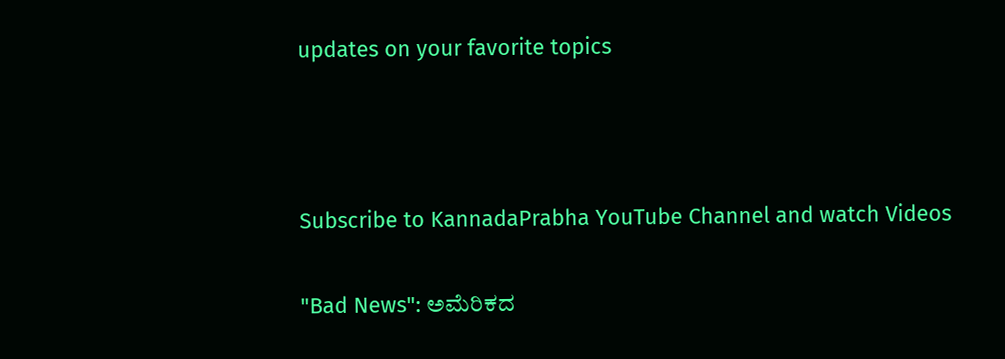updates on your favorite topics



Subscribe to KannadaPrabha YouTube Channel and watch Videos

"Bad News": ಅಮೆರಿಕದ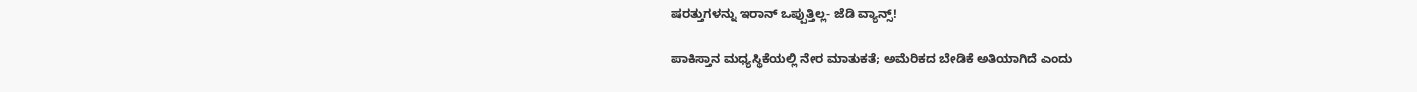ಷರತ್ತುಗಳನ್ನು ಇರಾನ್ ಒಪ್ಪುತ್ತಿಲ್ಲ- ಜೆಡಿ ವ್ಯಾನ್ಸ್!

ಪಾಕಿಸ್ತಾನ ಮಧ್ಯಸ್ಥಿಕೆಯಲ್ಲಿ ನೇರ ಮಾತುಕತೆ; ಅಮೆರಿಕದ ಬೇಡಿಕೆ ಅತಿಯಾಗಿದೆ ಎಂದು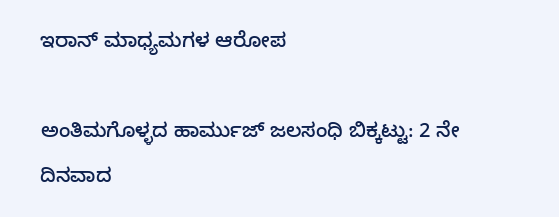ಇರಾನ್ ಮಾಧ್ಯಮಗಳ ಆರೋಪ

ಅಂತಿಮಗೊಳ್ಳದ ಹಾರ್ಮುಜ್ ಜಲಸಂಧಿ ಬಿಕ್ಕಟ್ಟು: 2 ನೇ ದಿನವಾದ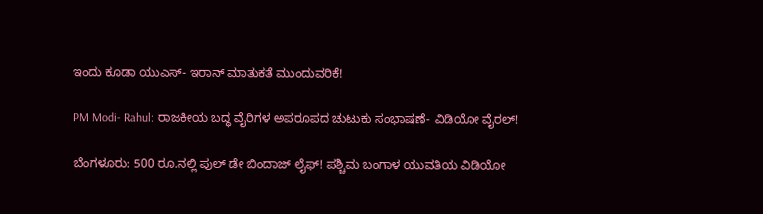ಇಂದು ಕೂಡಾ ಯುಎಸ್- ಇರಾನ್ ಮಾತುಕತೆ ಮುಂದುವರಿಕೆ!

PM Modi- Rahul: ರಾಜಕೀಯ ಬದ್ಧ ವೈರಿಗಳ ಅಪರೂಪದ ಚುಟುಕು ಸಂಭಾಷಣೆ- ವಿಡಿಯೋ ವೈರಲ್!

ಬೆಂಗಳೂರು: 500 ರೂ.ನಲ್ಲಿ ಪುಲ್ ಡೇ ಬಿಂದಾಜ್ ಲೈಫ್! ಪಶ್ಚಿಮ ಬಂಗಾಳ ಯುವತಿಯ ವಿಡಿಯೋ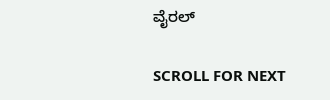ವೈರಲ್

SCROLL FOR NEXT